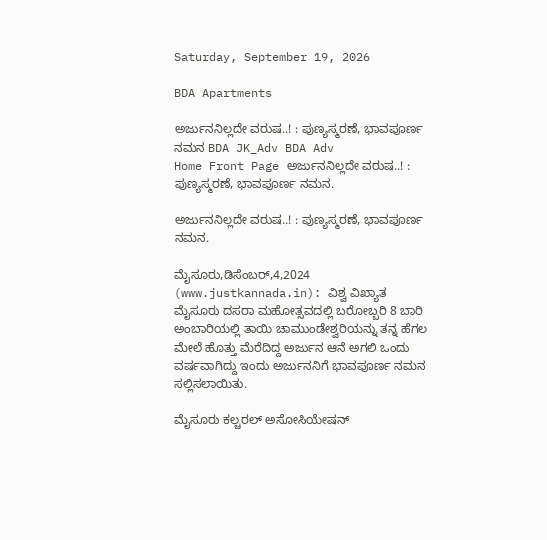Saturday, September 19, 2026

BDA Apartments

ಅರ್ಜುನನಿಲ್ಲದೇ ವರುಷ..! : ಪುಣ್ಯಸ್ಮರಣೆ, ಭಾವಪೂರ್ಣ ನಮನ BDA JK_Adv BDA Adv
Home Front Page ಅರ್ಜುನನಿಲ್ಲದೇ ವರುಷ..! : ಪುಣ್ಯಸ್ಮರಣೆ, ಭಾವಪೂರ್ಣ ನಮನ.

ಅರ್ಜುನನಿಲ್ಲದೇ ವರುಷ..! : ಪುಣ್ಯಸ್ಮರಣೆ, ಭಾವಪೂರ್ಣ ನಮನ.

ಮೈಸೂರು,ಡಿಸೆಂಬರ್,4,2024 (www.justkannada.in): ವಿಶ್ವ ವಿಖ್ಯಾತ ಮೈಸೂರು ದಸರಾ ಮಹೋತ್ಸವದಲ್ಲಿ ಬರೋಬ್ಬರಿ 8 ಬಾರಿ ಅಂಬಾರಿಯಲ್ಲಿ ತಾಯಿ ಚಾಮುಂಡೇಶ್ವರಿಯನ್ನು ತನ್ನ ಹೆಗಲ ಮೇಲೆ ಹೊತ್ತು ಮೆರೆದಿದ್ದ ಅರ್ಜುನ ಆನೆ ಅಗಲಿ ಒಂದು ವರ್ಷವಾಗಿದ್ದು ಇಂದು ಅರ್ಜುನನಿಗೆ ಭಾವಪೂರ್ಣ ನಮನ ಸಲ್ಲಿಸಲಾಯಿತು.

ಮೈಸೂರು ಕಲ್ಚರಲ್ ಅಸೋಸಿಯೇಷನ್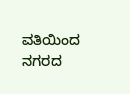ವತಿಯಿಂದ  ನಗರದ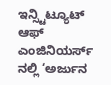ಇನ್ಸ್ಟಿಟ್ಯೂಟ್ ಆಫ್ ಎಂಜಿನಿಯರ್ಸ್ ನಲ್ಲಿ ‘ಅರ್ಜುನ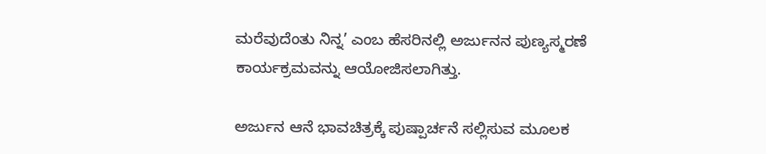ಮರೆವುದೆಂತು ನಿನ್ನ’ ಎಂಬ ಹೆಸರಿನಲ್ಲಿ ಅರ್ಜುನನ ಪುಣ್ಯಸ್ಮರಣೆ ಕಾರ್ಯಕ್ರಮವನ್ನು ಆಯೋಜಿಸಲಾಗಿತ್ತು.

ಅರ್ಜುನ ಆನೆ ಭಾವಚಿತ್ರಕ್ಕೆ ಪುಷ್ಪಾರ್ಚನೆ ಸಲ್ಲಿಸುವ ಮೂಲಕ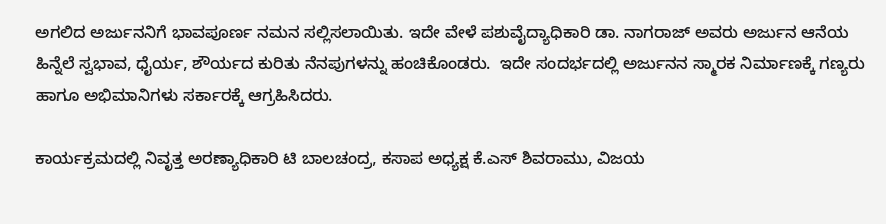ಅಗಲಿದ ಅರ್ಜುನನಿಗೆ ಭಾವಪೂರ್ಣ ನಮನ ಸಲ್ಲಿಸಲಾಯಿತು. ಇದೇ ವೇಳೆ ಪಶುವೈದ್ಯಾಧಿಕಾರಿ ಡಾ. ನಾಗರಾಜ್ ಅವರು ಅರ್ಜುನ ಆನೆಯ ಹಿನ್ನೆಲೆ ಸ್ವಭಾವ, ಧೈರ್ಯ, ಶೌರ್ಯದ ಕುರಿತು ನೆನಪುಗಳನ್ನು ಹಂಚಿಕೊಂಡರು.  ಇದೇ ಸಂದರ್ಭದಲ್ಲಿ ಅರ್ಜುನನ ಸ್ಮಾರಕ ನಿರ್ಮಾಣಕ್ಕೆ ಗಣ್ಯರು ಹಾಗೂ ಅಭಿಮಾನಿಗಳು ಸರ್ಕಾರಕ್ಕೆ ಆಗ್ರಹಿಸಿದರು.

ಕಾರ್ಯಕ್ರಮದಲ್ಲಿ ನಿವೃತ್ತ ಅರಣ್ಯಾಧಿಕಾರಿ ಟಿ ಬಾಲಚಂದ್ರ, ಕಸಾಪ ಅಧ್ಯಕ್ಷ ಕೆ.ಎಸ್ ಶಿವರಾಮು, ವಿಜಯ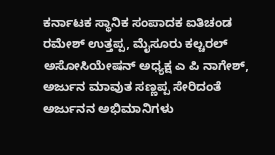ಕರ್ನಾಟಕ ಸ್ಥಾನಿಕ ಸಂಪಾದಕ ಐತಿಚಂಡ ರಮೇಶ್ ಉತ್ತಪ್ಪ, ಮೈಸೂರು ಕಲ್ಚರಲ್ ಅಸೋಸಿಯೇಷನ್ ಅಧ್ಯಕ್ಷ ಎ ಪಿ ನಾಗೇಶ್, ಅರ್ಜುನ ಮಾವುತ ಸಣ್ಣಪ್ಪ ಸೇರಿದಂತೆ ಅರ್ಜುನನ ಅಭಿಮಾನಿಗಳು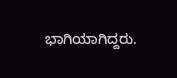ಭಾಗಿಯಾಗಿದ್ದರು.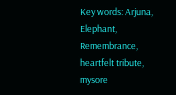Key words: Arjuna, Elephant, Remembrance, heartfelt tribute, mysore